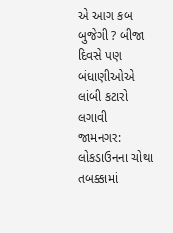એ આગ કબ બુજેગી ? બીજા દિવસે પણ બંધાણીઓએ લાંબી કટારો લગાવી
જામનગર: લોકડાઉનના ચોથા તબક્કામાં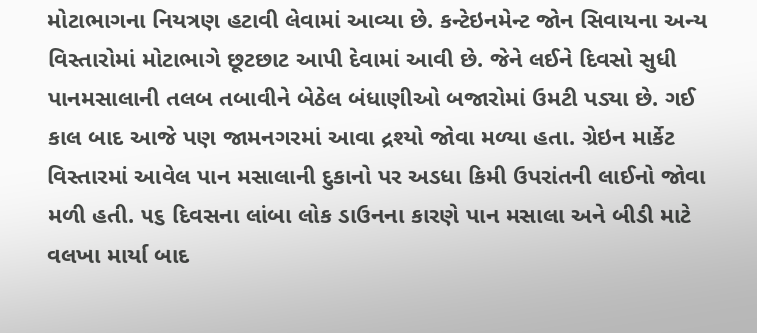મોટાભાગના નિયત્રણ હટાવી લેવામાં આવ્યા છે. કન્ટેઇનમેન્ટ જોન સિવાયના અન્ય વિસ્તારોમાં મોટાભાગે છૂટછાટ આપી દેવામાં આવી છે. જેને લઈને દિવસો સુધી પાનમસાલાની તલબ તબાવીને બેઠેલ બંધાણીઓ બજારોમાં ઉમટી પડ્યા છે. ગઈ કાલ બાદ આજે પણ જામનગરમાં આવા દ્રશ્યો જોવા મળ્યા હતા. ગ્રેઇન માર્કેટ વિસ્તારમાં આવેલ પાન મસાલાની દુકાનો પર અડધા કિમી ઉપરાંતની લાઈનો જોવા મળી હતી. ૫૬ દિવસના લાંબા લોક ડાઉનના કારણે પાન મસાલા અને બીડી માટે વલખા માર્યા બાદ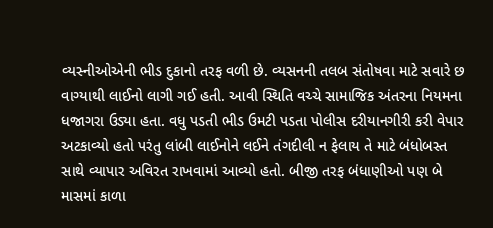વ્યસ્નીઓએની ભીડ દુકાનો તરફ વળી છે. વ્યસનની તલબ સંતોષવા માટે સવારે છ વાગ્યાથી લાઈનો લાગી ગઈ હતી. આવી સ્થિતિ વચ્ચે સામાજિક અંતરના નિયમના ધજાગરા ઉડ્યા હતા. વધુ પડતી ભીડ ઉમટી પડતા પોલીસ દરીયાનગીરી કરી વેપાર અટકાવ્યો હતો પરંતુ લાંબી લાઈનોને લઈને તંગદીલી ન ફેલાય તે માટે બંધોબસ્ત સાથે વ્યાપાર અવિરત રાખવામાં આવ્યો હતો. બીજી તરફ બંધાણીઓ પણ બે માસમાં કાળા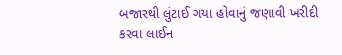બજારથી લુંટાઈ ગયા હોવાનું જણાવી ખરીદી કરવા લાઈન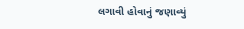લગાવી હોવાનું જણાવ્યું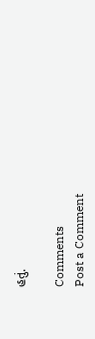હતું.

Comments
Post a Comment